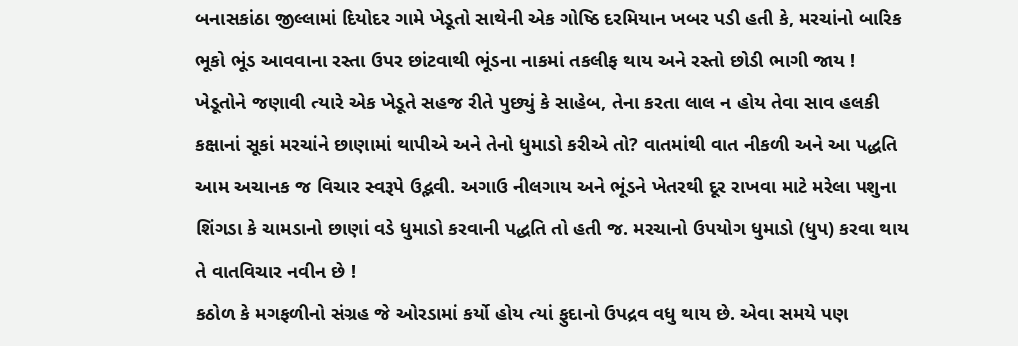બનાસકાંઠા જીલ્લામાં દિયોદર ગામે ખેડૂતો સાથેની એક ગોષ્ઠિ દરમિયાન ખબર પડી હતી કે, મરચાંનો બારિક ભૂકો ભૂંડ આવવાના રસ્તા ઉપર છાંટવાથી ભૂંડના નાકમાં તકલીફ થાય અને રસ્તો છોડી ભાગી જાય ! ખેડૂતોને જણાવી ત્યારે એક ખેડૂતે સહજ રીતે પુછ્યું કે સાહેબ, તેના કરતા લાલ ન હોય તેવા સાવ હલકી કક્ષાનાં સૂકાં મરચાંને છાણામાં થાપીએ અને તેનો ધુમાડો કરીએ તો? વાતમાંથી વાત નીકળી અને આ પદ્ધતિ આમ અચાનક જ વિચાર સ્વરૂપે ઉદ્ભવી. અગાઉ નીલગાય અને ભૂંડને ખેતરથી દૂર રાખવા માટે મરેલા પશુના શિંગડા કે ચામડાનો છાણાં વડે ધુમાડો કરવાની પદ્ધતિ તો હતી જ. મરચાનો ઉપયોગ ધુમાડો (ધુપ) કરવા થાય તે વાતવિચાર નવીન છે !
કઠોળ કે મગફળીનો સંગ્રહ જે ઓરડામાં કર્યો હોય ત્યાં ફુદાનો ઉપદ્રવ વધુ થાય છે. એવા સમયે પણ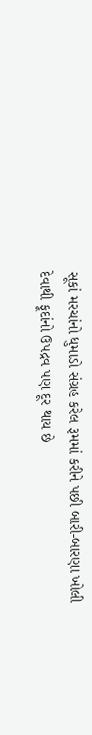સૂકાં મરચાંનો ધુમાડો સંગ્રહ કરેલ રૂમમાં કરીને પછી બારી-બારણા ખોલી દેવાથી ફૂદાંનો ઉપદ્રવ પણ દૂર થાય છે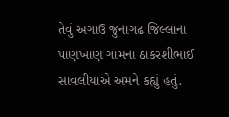તેવું અગાઉ જુનાગઢ જિલ્લાના પાણખાણ ગામના ઠાકરશીભાઈ સાવલીયાએ અમને કહ્યું હતું.